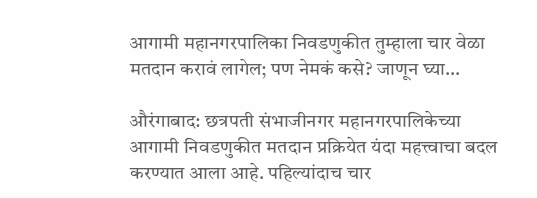आगामी महानगरपालिका निवडणुकीत तुम्हाला चार वेळा मतदान करावं लागेल; पण नेमकं कसे? जाणून घ्या…

औरंगाबाद: छत्रपती संभाजीनगर महानगरपालिकेच्या आगामी निवडणुकीत मतदान प्रक्रियेत यंदा महत्त्वाचा बदल करण्यात आला आहे. पहिल्यांदाच चार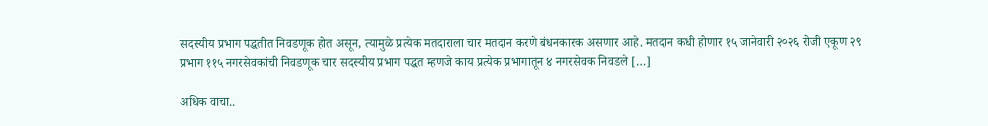सदस्यीय प्रभाग पद्धतीत निवडणूक होत असून, त्यामुळे प्रत्येक मतदाराला चार मतदान करणे बंधनकारक असणार आहे. मतदान कधी होणार १५ जानेवारी २०२६ रोजी एकूण २९ प्रभाग ११५ नगरसेवकांची निवडणूक चार सदस्यीय प्रभाग पद्धत म्हणजे काय प्रत्येक प्रभागातून ४ नगरसेवक निवडले […]

अधिक वाचा..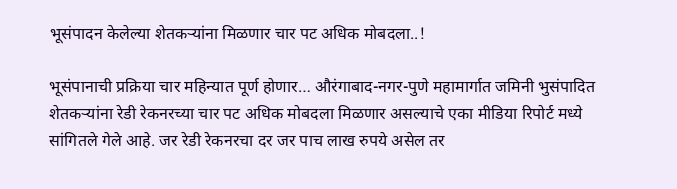भूसंपादन केलेल्या शेतकऱ्यांना मिळणार चार पट अधिक मोबदला..!

भूसंपानाची प्रक्रिया चार महिन्यात पूर्ण होणार… औरंगाबाद-नगर-पुणे महामार्गात जमिनी भुसंपादित शेतकऱ्यांना रेडी रेकनरच्या चार पट अधिक मोबदला मिळणार असल्याचे एका मीडिया रिपोर्ट मध्ये सांगितले गेले आहे. जर रेडी रेकनरचा दर जर पाच लाख रुपये असेल तर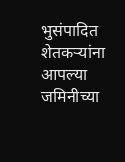भुसंपादित शेतकऱ्यांना आपल्या जमिनीच्या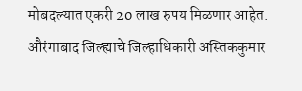मोबदल्यात एकरी 20 लाख रुपय मिळणार आहेत. औरंगाबाद जिल्ह्याचे जिल्हाधिकारी अस्तिककुमार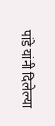पांडे यांनी दिलेल्या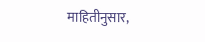माहितीनुसार,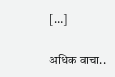[…]

अधिक वाचा..